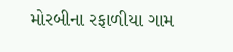મોરબીના રફાળીયા ગામ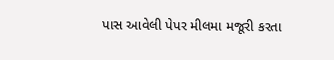પાસ આવેલી પેપર મીલમા મજૂરી કરતા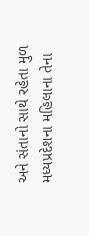અને સંતાનો સાથે રહેતા મુળ મધ્યપ્રદેશના મહિલાના તેના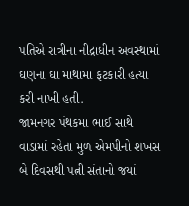પતિએ રાત્રીના નીદ્રાધીન અવસ્થામાં ઘણના ઘા માથામા ફટકારી હત્યા કરી નાખી હતી.
જામનગર પંથકમા ભાઈ સાથે વાડામાં રહેતા મુળ એમપીનો શખસ બે દિવસથી પત્ની સંતાનો જયાં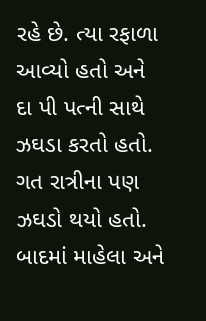રહે છે. ત્યા રફાળા આવ્યો હતો અને દા પી પત્ની સાથે ઝઘડા કરતો હતો. ગત રાત્રીના પણ ઝઘડો થયો હતો. બાદમાં માહેલા અને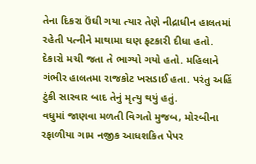તેના દિકરા ઉંઘી ગયા ત્યાર તેણે નીદ્રાધીન હાલતમાં રહેતી પત્નીને માથામા ઘણ ફટકારી દીધા હતો. દેકારો મચી જતા તે ભાગ્યો ગયો હતો. મહિલાને ગંભીર હાલતમા રાજકોટ ખસડાઈ હતા. પરંતુ અહિં ટુંકી સારવાર બાદ તેનું મૃત્યુ થયું હતું.
વધુમાં જાણવા મળતી વિગતો મુજબ, મોરબીના રફાળીયા ગામ નજીક આધશકિત પેપર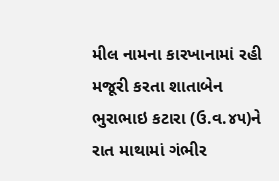મીલ નામના કારખાનામાં રહી મજૂરી કરતા શાતાબેન ભુરાભાઇ કટારા (ઉ.વ.૪૫)ને રાત માથામાં ગંભીર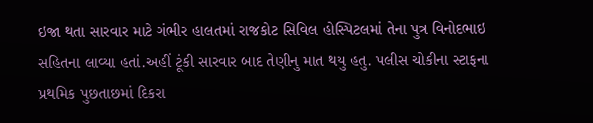ઇજા થતા સારવાર માટે ગંભીર હાલતમાં રાજકોટ સિવિલ હોસ્પિટલમાં તેના પુત્ર વિનોદભાઇ સહિતના લાવ્યા હતાં.અહીં ટૂંકી સારવાર બાદ તેણીનુ માત થયુ હતુ. પલીસ ચોકીના સ્ટાફના પ્રથમિક પુછતાછમાં દિકરા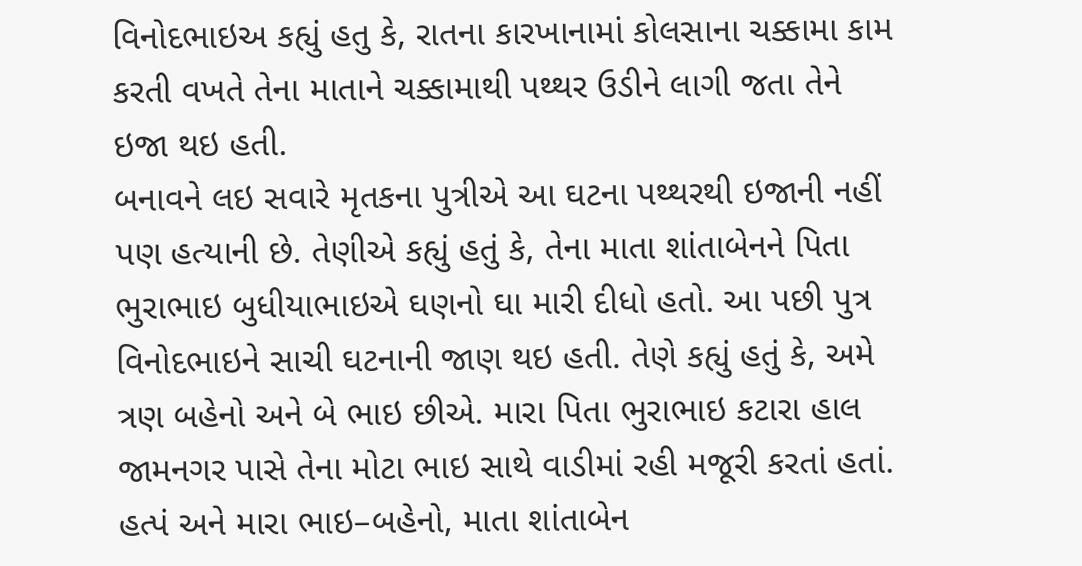વિનોદભાઇઅ કહ્યું હતુ કે, રાતના કારખાનામાં કોલસાના ચક્કામા કામ કરતી વખતે તેના માતાને ચક્કામાથી પથ્થર ઉડીને લાગી જતા તેને ઇજા થઇ હતી.
બનાવને લઇ સવારે મૃતકના પુત્રીએ આ ઘટના પથ્થરથી ઇજાની નહીં પણ હત્યાની છે. તેણીએ કહ્યું હતું કે, તેના માતા શાંતાબેનને પિતા ભુરાભાઇ બુધીયાભાઇએ ઘણનો ઘા મારી દીધો હતો. આ પછી પુત્ર વિનોદભાઇને સાચી ઘટનાની જાણ થઇ હતી. તેણે કહ્યું હતું કે, અમે ત્રણ બહેનો અને બે ભાઇ છીએ. મારા પિતા ભુરાભાઇ કટારા હાલ જામનગર પાસે તેના મોટા ભાઇ સાથે વાડીમાં રહી મજૂરી કરતાં હતાં. હત્પં અને મારા ભાઇ–બહેનો, માતા શાંતાબેન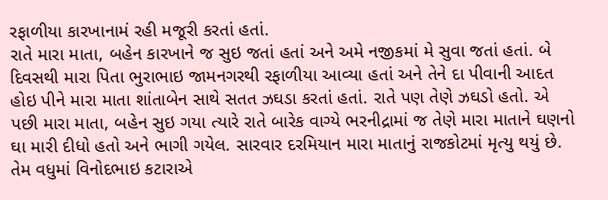રફાળીયા કારખાનામં રહી મજૂરી કરતાં હતાં.
રાતે મારા માતા, બહેન કારખાને જ સુઇ જતાં હતાં અને અમે નજીકમાં મે સુવા જતાં હતાં. બે દિવસથી મારા પિતા ભુરાભાઇ જામનગરથી રફાળીયા આવ્યા હતાં અને તેને દા પીવાની આદત હોઇ પીને મારા માતા શાંતાબેન સાથે સતત ઝઘડા કરતાં હતાં. રાતે પણ તેણે ઝઘડો હતો. એ પછી મારા માતા, બહેન સુઇ ગયા ત્યારે રાતે બારેક વાગ્યે ભરનીદ્રામાં જ તેણે મારા માતાને ઘણનો ઘા મારી દીધો હતો અને ભાગી ગયેલ. સારવાર દરમિયાન મારા માતાનું રાજકોટમાં મૃત્યુ થયું છે. તેમ વધુમાં વિનોદભાઇ કટારાએ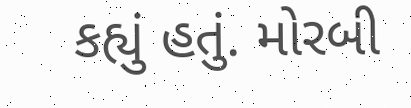કહ્યું હતું. મોરબી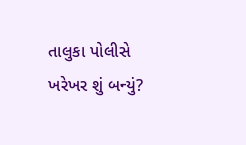તાલુકા પોલીસે ખરેખર શું બન્યું?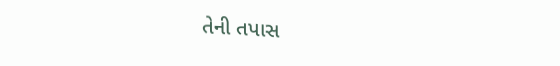તેની તપાસ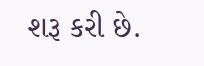શરૂ કરી છે.